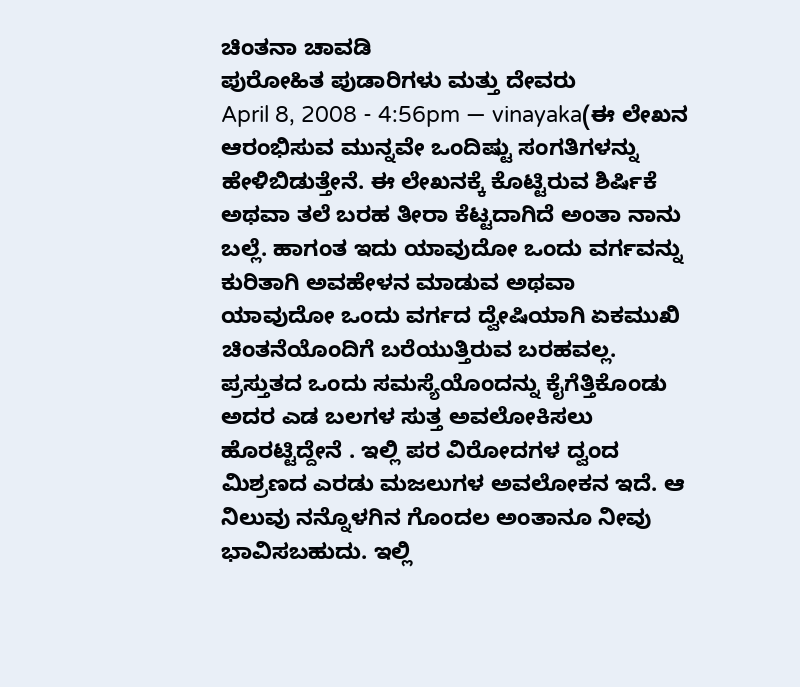ಚಿಂತನಾ ಚಾವಡಿ
ಪುರೋಹಿತ ಪುಡಾರಿಗಳು ಮತ್ತು ದೇವರು
April 8, 2008 - 4:56pm — vinayaka(ಈ ಲೇಖನ ಆರಂಭಿಸುವ ಮುನ್ನವೇ ಒಂದಿಷ್ಟು ಸಂಗತಿಗಳನ್ನು ಹೇಳಿಬಿಡುತ್ತೇನೆ. ಈ ಲೇಖನಕ್ಕೆ ಕೊಟ್ಟಿರುವ ಶಿರ್ಷಿಕೆ ಅಥವಾ ತಲೆ ಬರಹ ತೀರಾ ಕೆಟ್ಟದಾಗಿದೆ ಅಂತಾ ನಾನು ಬಲ್ಲೆ. ಹಾಗಂತ ಇದು ಯಾವುದೋ ಒಂದು ವರ್ಗವನ್ನು ಕುರಿತಾಗಿ ಅವಹೇಳನ ಮಾಡುವ ಅಥವಾ ಯಾವುದೋ ಒಂದು ವರ್ಗದ ದ್ವೇಷಿಯಾಗಿ ಏಕಮುಖಿ ಚಿಂತನೆಯೊಂದಿಗೆ ಬರೆಯುತ್ತಿರುವ ಬರಹವಲ್ಲ. ಪ್ರಸ್ತುತದ ಒಂದು ಸಮಸ್ಯೆಯೊಂದನ್ನು ಕೈಗೆತ್ತಿಕೊಂಡು ಅದರ ಎಡ ಬಲಗಳ ಸುತ್ತ ಅವಲೋಕಿಸಲು ಹೊರಟ್ಟಿದ್ದೇನೆ . ಇಲ್ಲಿ ಪರ ವಿರೋದಗಳ ದ್ವಂದ ಮಿಶ್ರಣದ ಎರಡು ಮಜಲುಗಳ ಅವಲೋಕನ ಇದೆ. ಆ ನಿಲುವು ನನ್ನೊಳಗಿನ ಗೊಂದಲ ಅಂತಾನೂ ನೀವು ಭಾವಿಸಬಹುದು. ಇಲ್ಲಿ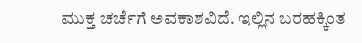ಮುಕ್ತ ಚರ್ಚೆಗೆ ಅವಕಾಶವಿದೆ. ಇಲ್ಲಿನ ಬರಹಕ್ಕಿಂತ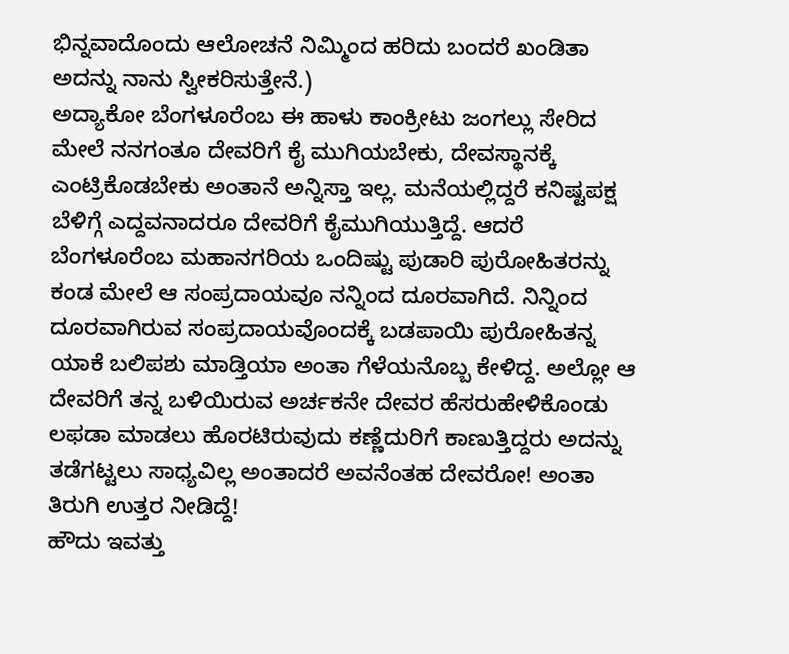ಭಿನ್ನವಾದೊಂದು ಆಲೋಚನೆ ನಿಮ್ಮಿಂದ ಹರಿದು ಬಂದರೆ ಖಂಡಿತಾ ಅದನ್ನು ನಾನು ಸ್ವೀಕರಿಸುತ್ತೇನೆ.)
ಅದ್ಯಾಕೋ ಬೆಂಗಳೂರೆಂಬ ಈ ಹಾಳು ಕಾಂಕ್ರೀಟು ಜಂಗಲ್ಲು ಸೇರಿದ ಮೇಲೆ ನನಗಂತೂ ದೇವರಿಗೆ ಕೈ ಮುಗಿಯಬೇಕು, ದೇವಸ್ಥಾನಕ್ಕೆ ಎಂಟ್ರಿಕೊಡಬೇಕು ಅಂತಾನೆ ಅನ್ನಿಸ್ತಾ ಇಲ್ಲ. ಮನೆಯಲ್ಲಿದ್ದರೆ ಕನಿಷ್ಟಪಕ್ಷ ಬೆಳಿಗ್ಗೆ ಎದ್ದವನಾದರೂ ದೇವರಿಗೆ ಕೈಮುಗಿಯುತ್ತಿದ್ದೆ. ಆದರೆ ಬೆಂಗಳೂರೆಂಬ ಮಹಾನಗರಿಯ ಒಂದಿಷ್ಟು ಪುಡಾರಿ ಪುರೋಹಿತರನ್ನು ಕಂಡ ಮೇಲೆ ಆ ಸಂಪ್ರದಾಯವೂ ನನ್ನಿಂದ ದೂರವಾಗಿದೆ. ನಿನ್ನಿಂದ ದೂರವಾಗಿರುವ ಸಂಪ್ರದಾಯವೊಂದಕ್ಕೆ ಬಡಪಾಯಿ ಪುರೋಹಿತನ್ನ ಯಾಕೆ ಬಲಿಪಶು ಮಾಡ್ತಿಯಾ ಅಂತಾ ಗೆಳೆಯನೊಬ್ಬ ಕೇಳಿದ್ದ. ಅಲ್ಲೋ ಆ ದೇವರಿಗೆ ತನ್ನ ಬಳಿಯಿರುವ ಅರ್ಚಕನೇ ದೇವರ ಹೆಸರುಹೇಳಿಕೊಂಡು ಲಫಡಾ ಮಾಡಲು ಹೊರಟಿರುವುದು ಕಣ್ಣೆದುರಿಗೆ ಕಾಣುತ್ತಿದ್ದರು ಅದನ್ನು ತಡೆಗಟ್ಟಲು ಸಾಧ್ಯವಿಲ್ಲ ಅಂತಾದರೆ ಅವನೆಂತಹ ದೇವರೋ! ಅಂತಾ ತಿರುಗಿ ಉತ್ತರ ನೀಡಿದ್ದೆ!
ಹೌದು ಇವತ್ತು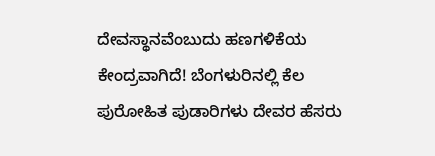ದೇವಸ್ಥಾನವೆಂಬುದು ಹಣಗಳಿಕೆಯ ಕೇಂದ್ರವಾಗಿದೆ! ಬೆಂಗಳುರಿನಲ್ಲಿ ಕೆಲ ಪುರೋಹಿತ ಪುಡಾರಿಗಳು ದೇವರ ಹೆಸರು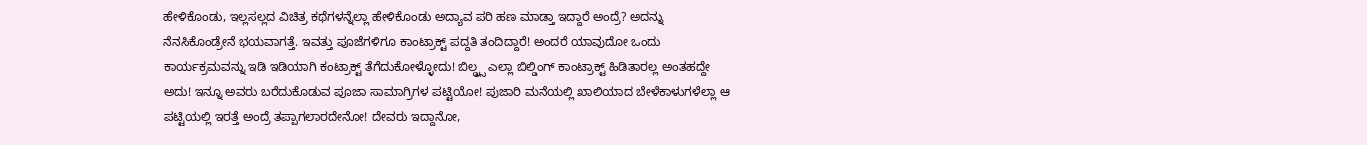ಹೇಳಿಕೊಂಡು, ಇಲ್ಲಸಲ್ಲದ ವಿಚಿತ್ರ ಕಥೆಗಳನ್ನೆಲ್ಲಾ ಹೇಳಿಕೊಂಡು ಅದ್ಯಾವ ಪರಿ ಹಣ ಮಾಡ್ತಾ ಇದ್ದಾರೆ ಅಂದ್ರೆ? ಅದನ್ನು ನೆನಸಿಕೊಂಡ್ರೇನೆ ಭಯವಾಗತ್ತೆ. ಇವತ್ತು ಪೂಜೆಗಳಿಗೂ ಕಾಂಟ್ರಾಕ್ಟ್ ಪದ್ದತಿ ತಂದಿದ್ದಾರೆ! ಅಂದರೆ ಯಾವುದೋ ಒಂದು ಕಾರ್ಯಕ್ರಮವನ್ನು ಇಡಿ ಇಡಿಯಾಗಿ ಕಂಟ್ರಾಕ್ಟ್ ತೆಗೆದುಕೋಳ್ಳೋದು! ಬಿಲ್ಡ್ರ್ಸ ಎಲ್ಲಾ ಬಿಲ್ಡಿಂಗ್ ಕಾಂಟ್ರಾಕ್ಟ್ ಹಿಡಿತಾರಲ್ಲ ಅಂತಹದ್ದೇ ಅದು! ಇನ್ನೂ ಅವರು ಬರೆದುಕೊಡುವ ಪೂಜಾ ಸಾಮಾಗ್ರಿಗಳ ಪಟ್ಟಿಯೋ! ಪುಜಾರಿ ಮನೆಯಲ್ಲಿ ಖಾಲಿಯಾದ ಬೇಳೆಕಾಳುಗಳೆಲ್ಲಾ ಆ ಪಟ್ಟಿಯಲ್ಲಿ ಇರತ್ತೆ ಅಂದ್ರೆ ತಪ್ಪಾಗಲಾರದೇನೋ! ದೇವರು ಇದ್ದಾನೋ,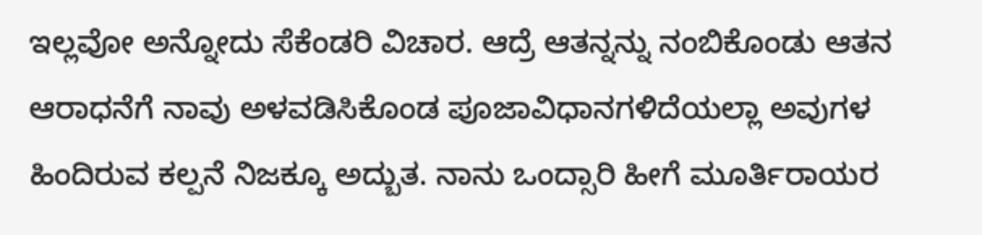ಇಲ್ಲವೋ ಅನ್ನೋದು ಸೆಕೆಂಡರಿ ವಿಚಾರ. ಆದ್ರೆ ಆತನ್ನನ್ನು ನಂಬಿಕೊಂಡು ಆತನ ಆರಾಧನೆಗೆ ನಾವು ಅಳವಡಿಸಿಕೊಂಡ ಪೂಜಾವಿಧಾನಗಳಿದೆಯಲ್ಲಾ ಅವುಗಳ ಹಿಂದಿರುವ ಕಲ್ಪನೆ ನಿಜಕ್ಕೂ ಅದ್ಬುತ. ನಾನು ಒಂದ್ಸಾರಿ ಹೀಗೆ ಮೂರ್ತಿರಾಯರ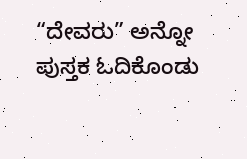“ದೇವರು” ಅನ್ನೋ ಪುಸ್ತಕ ಓದಿಕೊಂಡು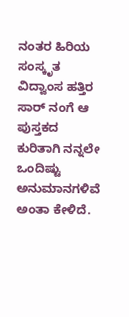ನಂತರ ಹಿರಿಯ ಸಂಸ್ಕೃತ ವಿದ್ವಾಂಸ ಹತ್ತಿರ ಸಾರ್ ನಂಗೆ ಆ ಪುಸ್ತಕದ ಕುರಿತಾಗಿ ನನ್ನಲೇ ಒಂದಿಷ್ಟು ಅನುಮಾನಗಳಿವೆ ಅಂತಾ ಕೇಳಿದೆ.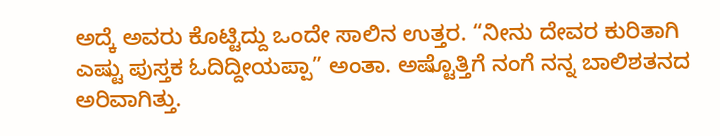ಅದ್ಕೆ ಅವರು ಕೊಟ್ಟಿದ್ದು ಒಂದೇ ಸಾಲಿನ ಉತ್ತರ. “ನೀನು ದೇವರ ಕುರಿತಾಗಿ ಎಷ್ಟು ಪುಸ್ತಕ ಓದಿದ್ದೀಯಪ್ಪಾ” ಅಂತಾ. ಅಷ್ಟೊತ್ತಿಗೆ ನಂಗೆ ನನ್ನ ಬಾಲಿಶತನದ ಅರಿವಾಗಿತ್ತು.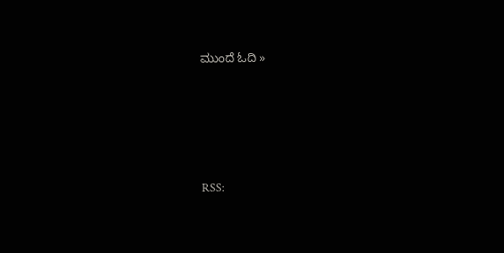ಮುಂದೆ ಓದಿ »





RSS: